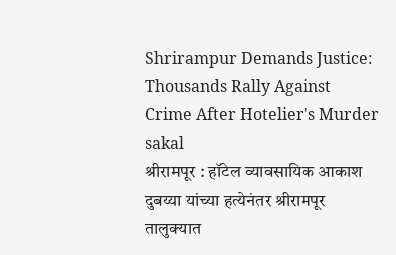Shrirampur Demands Justice: Thousands Rally Against Crime After Hotelier's Murder
sakal
श्रीरामपूर : हॉटेल व्यावसायिक आकाश दुबय्या यांच्या हत्येनंतर श्रीरामपूर तालुक्यात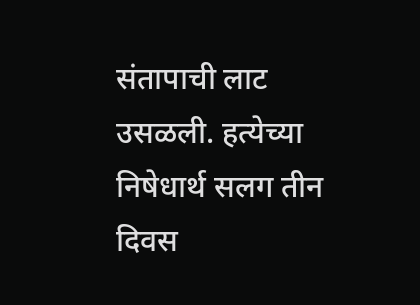संतापाची लाट उसळली. हत्येच्या निषेधार्थ सलग तीन दिवस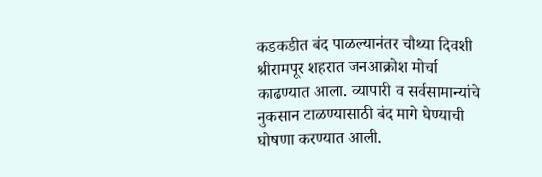कडकडीत बंद पाळल्यानंतर चौथ्या दिवशी श्रीरामपूर शहरात जनआक्रोश मोर्चा काढण्यात आला. व्यापारी व सर्वसामान्यांचे नुकसान टाळण्यासाठी बंद मागे घेण्याची घोषणा करण्यात आली.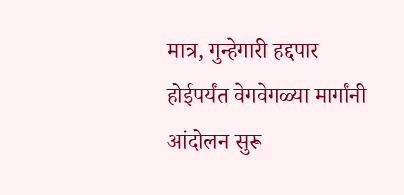मात्र, गुन्हेगारी हद्दपार होईपर्यंत वेगवेगळ्या मार्गांनी आंदोलन सुरू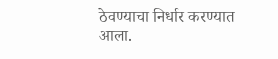ठेवण्याचा निर्धार करण्यात आला.